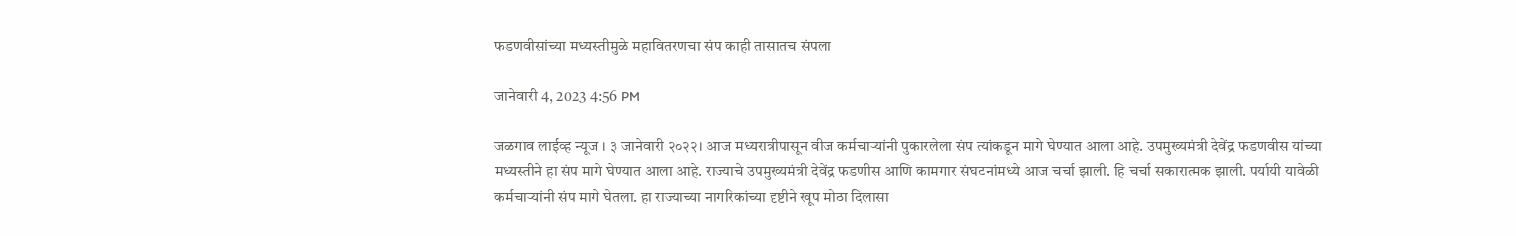फडणवीसांच्या मध्यस्तीमुळे महावितरणचा संप काही तासातच संपला

जानेवारी 4, 2023 4:56 PM

जळगाव लाईव्ह न्यूज । ३ जानेवारी २०२२। आज मध्यरात्रीपासून वीज कर्मचाऱ्यांनी पुकारलेला संप त्यांकडून मागे घेण्यात आला आहे. उपमुख्यमंत्री देवेंद्र फडणवीस यांच्या मध्यस्तीने हा संप मागे घेण्यात आला आहे. राज्याचे उपमुख्यमंत्री देवेंद्र फडणीस आणि कामगार संघटनांमध्ये आज चर्चा झाली. हि चर्चा सकारात्मक झाली. पर्यायी यावेळी कर्मचाऱ्यांनी संप मागे घेतला. हा राज्याच्या नागरिकांच्या दृष्टीने खूप मोठा दिलासा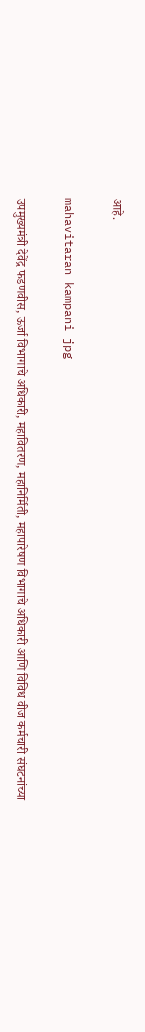आहे.

mahavitaran kampani jpg

उपमुख्यमंत्री देवेंद्र फडणवीस, ऊर्जा विभागाचे अधिकारी, महावितरण, महानिर्मिती, महापारेषण विभागाचे अधिकारी आणि विविध वीज कर्मचारी संघटनांच्या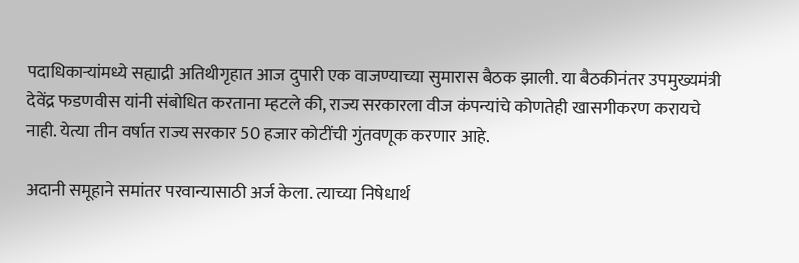पदाधिकाऱ्यांमध्ये सह्याद्री अतिथीगृहात आज दुपारी एक वाजण्याच्या सुमारास बैठक झाली. या बैठकीनंतर उपमुख्यमंत्री देवेंद्र फडणवीस यांनी संबोधित करताना म्हटले की, राज्य सरकारला वीज कंपन्यांचे कोणतेही खासगीकरण करायचे नाही. येत्या तीन वर्षात राज्य सरकार 50 हजार कोटींची गुंतवणूक करणार आहे.

अदानी समूहाने समांतर परवान्यासाठी अर्ज केला. त्याच्या निषेधार्थ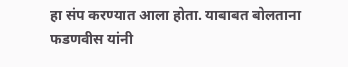हा संप करण्यात आला होता. याबाबत बोलताना फडणवीस यांनी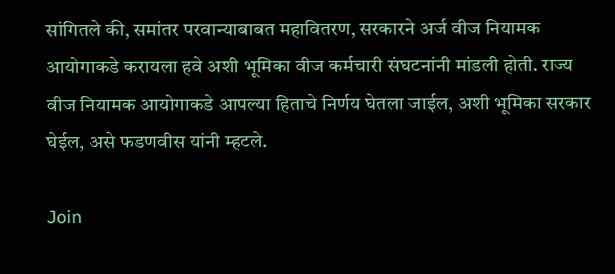सांगितले की, समांतर परवान्याबाबत महावितरण, सरकारने अर्ज वीज नियामक आयोगाकडे करायला हवे अशी भूमिका वीज कर्मचारी संघटनांनी मांडली होती. राज्य वीज नियामक आयोगाकडे आपल्या हिताचे निर्णय घेतला जाईल, अशी भूमिका सरकार घेईल, असे फडणवीस यांनी म्हटले.

Join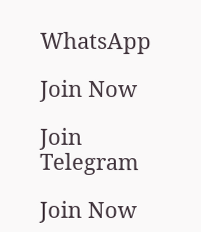WhatsApp

Join Now

Join Telegram

Join Now